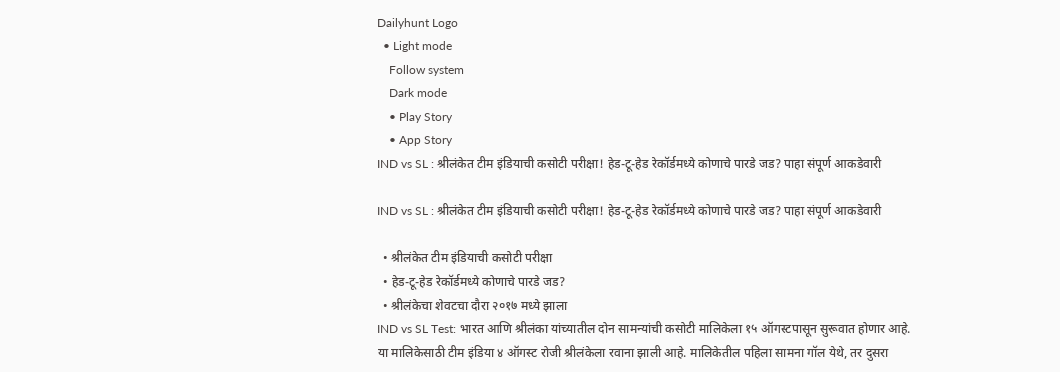Dailyhunt Logo
  • Light mode
    Follow system
    Dark mode
    • Play Story
    • App Story
IND vs SL : श्रीलंकेत टीम इंडियाची कसोटी परीक्षा! हेड-टू-हेड रेकॉर्डमध्ये कोणाचे पारडे जड? पाहा संपूर्ण आकडेवारी

IND vs SL : श्रीलंकेत टीम इंडियाची कसोटी परीक्षा! हेड-टू-हेड रेकॉर्डमध्ये कोणाचे पारडे जड? पाहा संपूर्ण आकडेवारी

  • श्रीलंकेत टीम इंडियाची कसोटी परीक्षा
  • हेड-टू-हेड रेकॉर्डमध्ये कोणाचे पारडे जड?
  • श्रीलंकेचा शेवटचा दौरा २०१७ मध्ये झाला
IND vs SL Test: भारत आणि श्रीलंका यांच्यातील दोन सामन्यांची कसोटी मालिकेला १५ ऑगस्टपासून सुरूवात होणार आहे.
या मालिकेसाठी टीम इंडिया ४ ऑगस्ट रोजी श्रीलंकेला रवाना झाली आहे. मालिकेतील पहिला सामना गॉल येथे, तर दुसरा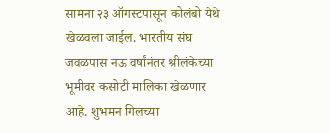सामना २३ ऑगस्टपासून कोलंबो येथे खेळवला जाईल. भारतीय संघ जवळपास नऊ वर्षांनंतर श्रीलंकेच्या भूमीवर कसोटी मालिका खेळणार आहे. शुभमन गिलच्या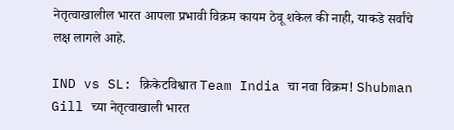नेतृत्वाखालील भारत आपला प्रभावी विक्रम कायम ठेवू शकेल की नाही, याकडे सर्वांचे लक्ष लागले आहे.

IND vs SL: क्रिकेटविश्वात Team India चा नवा विक्रम! Shubman Gill च्या नेतृत्वाखाली भारत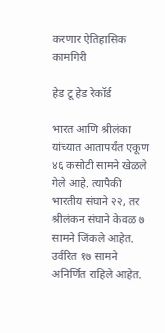करणार ऐतिहासिक कामगिरी

हेड टू हेड रेकॉर्ड

भारत आणि श्रीलंका यांच्यात आतापर्यंत एकूण ४६ कसोटी सामने खेळले गेले आहे. त्यापैकी भारतीय संघाने २२, तर श्रीलंकन संघाने केवळ ७ सामने जिंकले आहेत. उर्वरित १७ सामने अनिर्णित राहिले आहेत.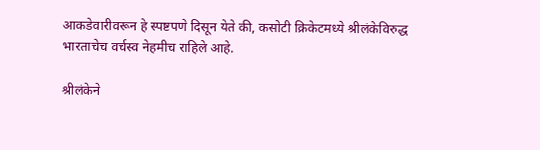आकडेवारीवरून हे स्पष्टपणे दिसून येते की, कसोटी क्रिकेटमध्ये श्रीलंकेविरुद्ध भारताचेच वर्चस्व नेहमीच राहिले आहे.

श्रीलंकेने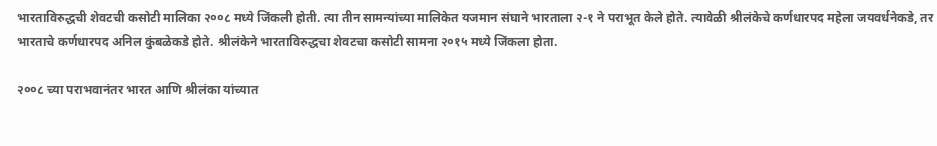भारताविरुद्धची शेवटची कसोटी मालिका २००८ मध्ये जिंकली होती. त्या तीन सामन्यांच्या मालिकेत यजमान संघाने भारताला २-१ ने पराभूत केले होते. त्यावेळी श्रीलंकेचे कर्णधारपद महेला जयवर्धनेकडे, तर भारताचे कर्णधारपद अनिल कुंबळेकडे होते. श्रीलंकेने भारताविरुद्धचा शेवटचा कसोटी सामना २०१५ मध्ये जिंकला होता.

२००८ च्या पराभवानंतर भारत आणि श्रीलंका यांच्यात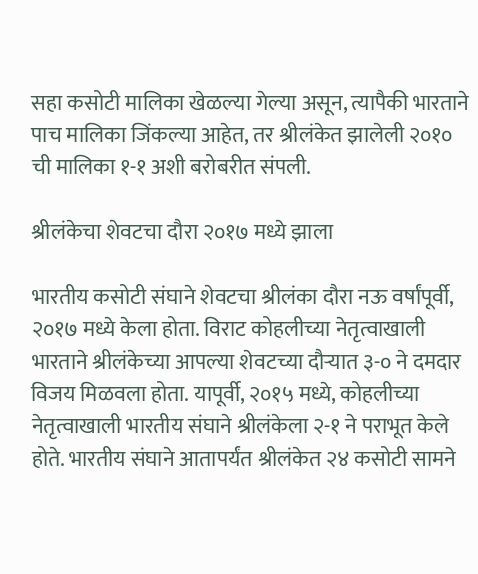सहा कसोटी मालिका खेळल्या गेल्या असून, त्यापैकी भारताने पाच मालिका जिंकल्या आहेत, तर श्रीलंकेत झालेली २०१० ची मालिका १-१ अशी बरोबरीत संपली.

श्रीलंकेचा शेवटचा दौरा २०१७ मध्ये झाला

भारतीय कसोटी संघाने शेवटचा श्रीलंका दौरा नऊ वर्षांपूर्वी, २०१७ मध्ये केला होता. विराट कोहलीच्या नेतृत्वाखाली भारताने श्रीलंकेच्या आपल्या शेवटच्या दौऱ्यात ३-० ने दमदार विजय मिळवला होता. यापूर्वी, २०१५ मध्ये, कोहलीच्या नेतृत्वाखाली भारतीय संघाने श्रीलंकेला २-१ ने पराभूत केले होते. भारतीय संघाने आतापर्यंत श्रीलंकेत २४ कसोटी सामने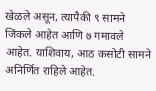खेळले असून, त्यापैकी ९ सामने जिंकले आहेत आणि ७ गमावले आहेत. याशिवाय, आठ कसोटी सामने अनिर्णित राहिले आहेत.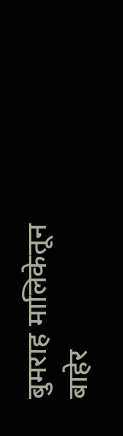बुमराह मालिकेतून बाहेर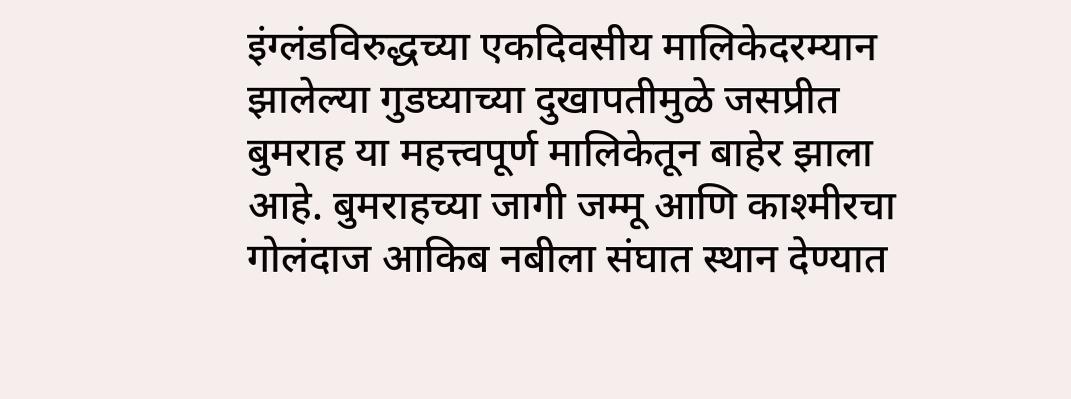इंग्लंडविरुद्धच्या एकदिवसीय मालिकेदरम्यान झालेल्या गुडघ्याच्या दुखापतीमुळे जसप्रीत बुमराह या महत्त्वपूर्ण मालिकेतून बाहेर झाला आहे. बुमराहच्या जागी जम्मू आणि काश्मीरचा गोलंदाज आकिब नबीला संघात स्थान देण्यात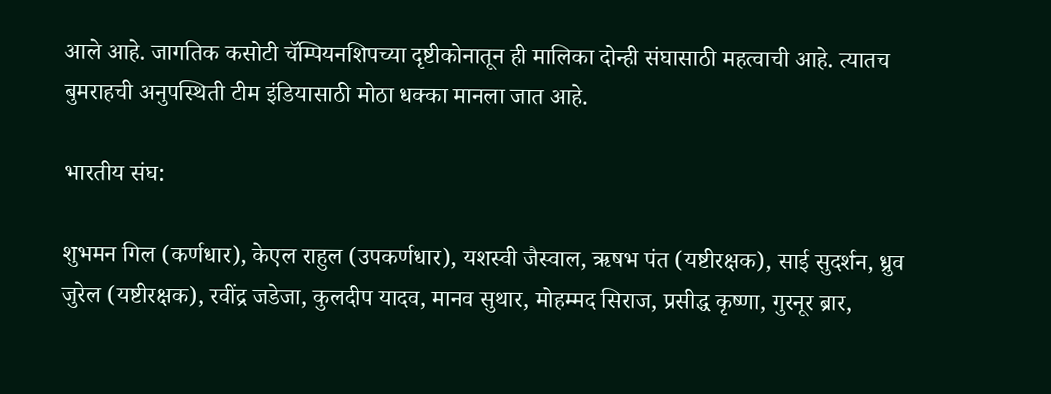आले आहे. जागतिक कसोटी चॅम्पियनशिपच्या दृष्टीकोनातून ही मालिका दोन्ही संघासाठी महत्वाची आहे. त्यातच बुमराहची अनुपस्थिती टीम इंडियासाठी मोठा धक्का मानला जात आहे.

भारतीय संघ:

शुभमन गिल (कर्णधार), केएल राहुल (उपकर्णधार), यशस्वी जैस्वाल, ऋषभ पंत (यष्टीरक्षक), साई सुदर्शन, ध्रुव जुरेल (यष्टीरक्षक), रवींद्र जडेजा, कुलदीप यादव, मानव सुथार, मोहम्मद सिराज, प्रसीद्ध कृष्णा, गुरनूर ब्रार,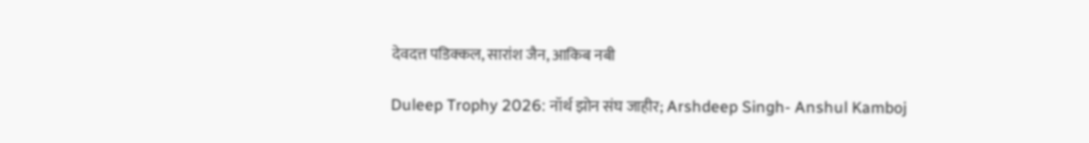देवदत्त पडिक्कल, सारांश जैन, आकिब नबी

Duleep Trophy 2026: नॉर्थ झोन संघ जाहीर; Arshdeep Singh- Anshul Kamboj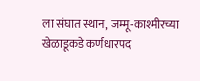ला संघात स्थान, जम्मू-काश्मीरच्या खेळाडूकडे कर्णधारपद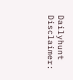Dailyhunt
Disclaimer: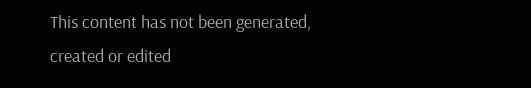This content has not been generated, created or edited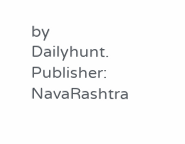by Dailyhunt. Publisher: NavaRashtra